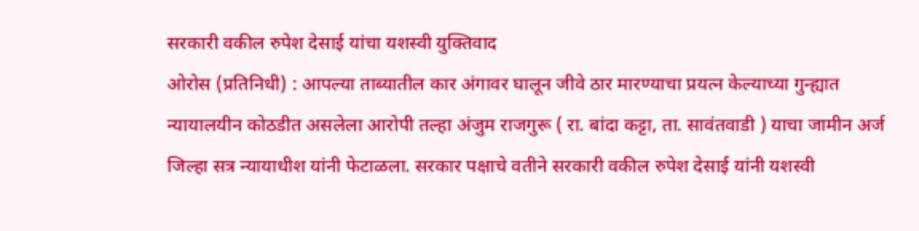सरकारी वकील रुपेश देसाई यांचा यशस्वी युक्तिवाद
ओरोस (प्रतिनिधी) : आपल्या ताब्यातील कार अंगावर घालून जीवे ठार मारण्याचा प्रयत्न केल्याच्या गुन्ह्यात न्यायालयीन कोठडीत असलेला आरोपी तल्हा अंजुम राजगुरू ( रा. बांदा कट्टा, ता. सावंतवाडी ) याचा जामीन अर्ज जिल्हा सत्र न्यायाधीश यांनी फेटाळला. सरकार पक्षाचे वतीने सरकारी वकील रुपेश देसाई यांनी यशस्वी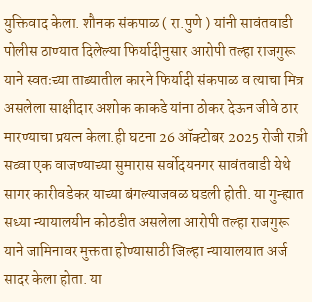युक्तिवाद केला. शौनक संकपाळ ( रा.पुणे ) यांनी सावंतवाडी पोलीस ठाण्यात दिलेल्या फिर्यादीनुसार आरोपी तल्हा राजगुरू याने स्वतःच्या ताब्यातील कारने फिर्यादी संकपाळ व त्याचा मित्र असलेला साक्षीदार अशोक काकडे यांना ठोकर देऊन जीवे ठार मारण्याचा प्रयत्न केला.ही घटना 26 ऑक्टोबर 2025 रोजी रात्री सव्वा एक वाजण्याच्या सुमारास सर्वोदयनगर सावंतवाडी येथे सागर कारीवडेकर याच्या बंगल्याजवळ घडली होती. या गुन्ह्यात सध्या न्यायालयीन कोठडीत असलेला आरोपी तल्हा राजगुरू याने जामिनावर मुक्तता होण्यासाठी जिल्हा न्यायालयात अर्ज सादर केला होता. या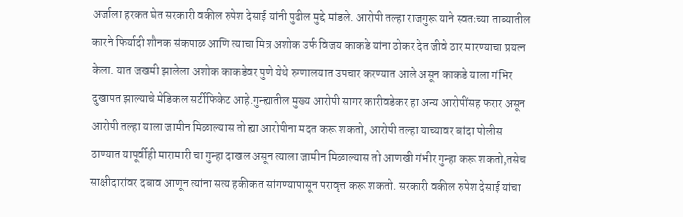अर्जाला हरकत घेत सरकारी वकील रुपेश देसाई यांनी पुढील मुद्दे मांडले. आरोपी तल्हा राजगुरू याने स्वतःच्या ताब्यातील कारने फिर्यादी शौनक संकपाळ आणि त्याचा मित्र अशोक उर्फ विजय काकडे यांना ठोकर देत जीवे ठार मारण्याचा प्रयत्न केला. यात जखमी झालेला अशोक काकडेवर पुणे येथे रुग्णालयात उपचार करण्यात आले असून काकडे याला गंभिर दुखापत झाल्याचे मेडिकल सर्टीफिकेट आहे.गुन्ह्यातील मुख्य आरोपी सागर कारीवडेकर हा अन्य आरोपींसह फरार असून आरोपी तल्हा याला जामीन मिळाल्यास तो ह्या आरोपीना मदत करू शकतो, आरोपी तल्हा याच्यावर बांदा पोलीस ठाण्यात यापूर्वीही मारामारी चा गुन्हा दाखल असून त्याला जामीन मिळाल्यास तो आणखी गंभीर गुन्हा करू शकतो,तसेच साक्षीदारांवर दबाव आणून त्यांना सत्य हकीकत सांगण्यापासून परावृत्त करू शकतो. सरकारी वकील रुपेश देसाई यांचा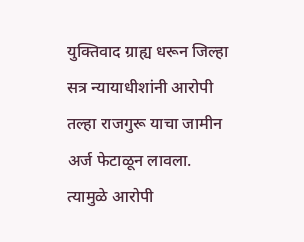युक्तिवाद ग्राह्य धरून जिल्हा सत्र न्यायाधीशांनी आरोपी तल्हा राजगुरू याचा जामीन अर्ज फेटाळून लावला. त्यामुळे आरोपी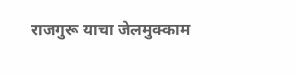राजगुरू याचा जेलमुक्काम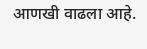आणखी वाढला आहे.